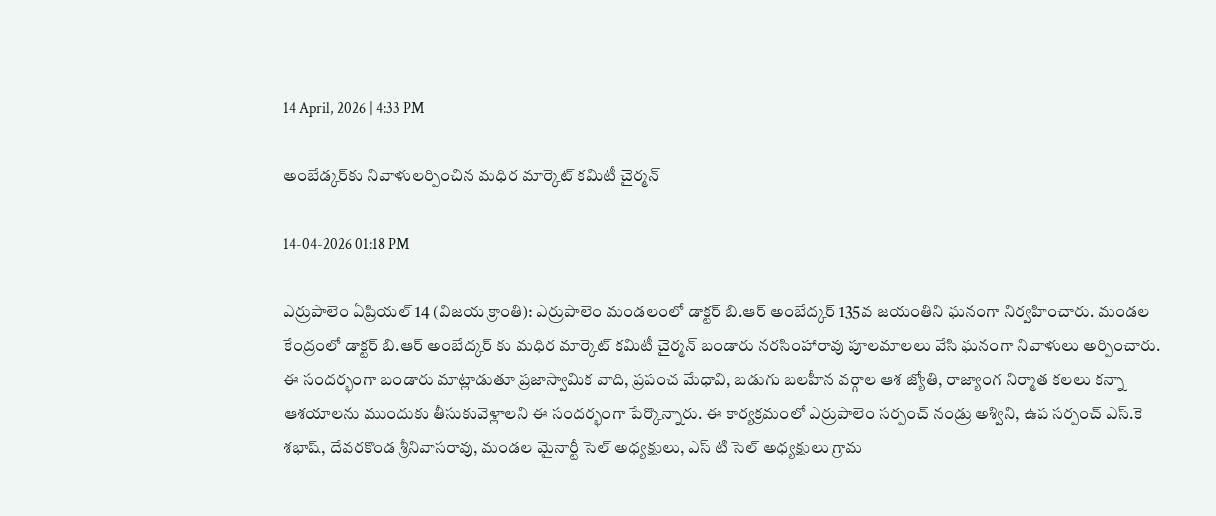14 April, 2026 | 4:33 PM

అంబేడ్కర్‌కు నివాళులర్పించిన మధిర మార్కెట్ కమిటీ చైర్మన్

14-04-2026 01:18 PM

ఎర్రుపాలెం ఏప్రియల్ 14 (విజయ క్రాంతి): ఎర్రుపాలెం మండలంలో డాక్టర్ బి.ఆర్ అంబేద్కర్ 135వ జయంతిని ఘనంగా నిర్వహించారు. మండల కేంద్రంలో డాక్టర్ బి.ఆర్ అంబేద్కర్ కు మధిర మార్కెట్ కమిటీ చైర్మన్ బండారు నరసింహారావు పూలమాలలు వేసి ఘనంగా నివాళులు అర్పించారు. ఈ సందర్భంగా బండారు మాట్లాడుతూ ప్రజాస్వామిక వాది, ప్రపంచ మేధావి, బడుగు బలహీన వర్గాల ఆశ జ్యోతి, రాజ్యాంగ నిర్మాత కలలు కన్నా ఆశయాలను ముందుకు తీసుకువెళ్లాలని ఈ సందర్భంగా పేర్కొన్నారు. ఈ కార్యక్రమంలో ఎర్రుపాలెం సర్పంచ్ నండ్రు అశ్విని, ఉప సర్పంచ్ ఎస్.కె శభాష్, దేవరకొండ శ్రీనివాసరావు, మండల మైనార్టీ సెల్ అధ్యక్షులు, ఎస్ టి సెల్ అధ్యక్షులు గ్రామ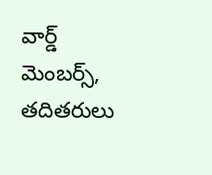వార్డ్ మెంబర్స్, తదితరులు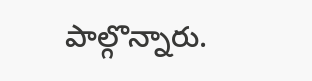పాల్గొన్నారు.